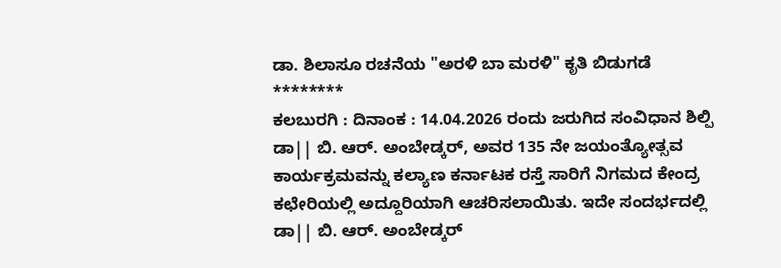ಡಾ. ಶಿಲಾಸೂ ರಚನೆಯ "ಅರಳಿ ಬಾ ಮರಳಿ" ಕೃತಿ ಬಿಡುಗಡೆ
********
ಕಲಬುರಗಿ : ದಿನಾಂಕ : 14.04.2026 ರಂದು ಜರುಗಿದ ಸಂವಿಧಾನ ಶಿಲ್ಪಿ ಡಾ|| ಬಿ. ಆರ್. ಅಂಬೇಡ್ಕರ್, ಅವರ 135 ನೇ ಜಯಂತ್ಯೋತ್ಸವ ಕಾರ್ಯಕ್ರಮವನ್ನು ಕಲ್ಯಾಣ ಕರ್ನಾಟಕ ರಸ್ತೆ ಸಾರಿಗೆ ನಿಗಮದ ಕೇಂದ್ರ ಕಛೇರಿಯಲ್ಲಿ ಅದ್ದೂರಿಯಾಗಿ ಆಚರಿಸಲಾಯಿತು. ಇದೇ ಸಂದರ್ಭದಲ್ಲಿ ಡಾ|| ಬಿ. ಆರ್. ಅಂಬೇಡ್ಕರ್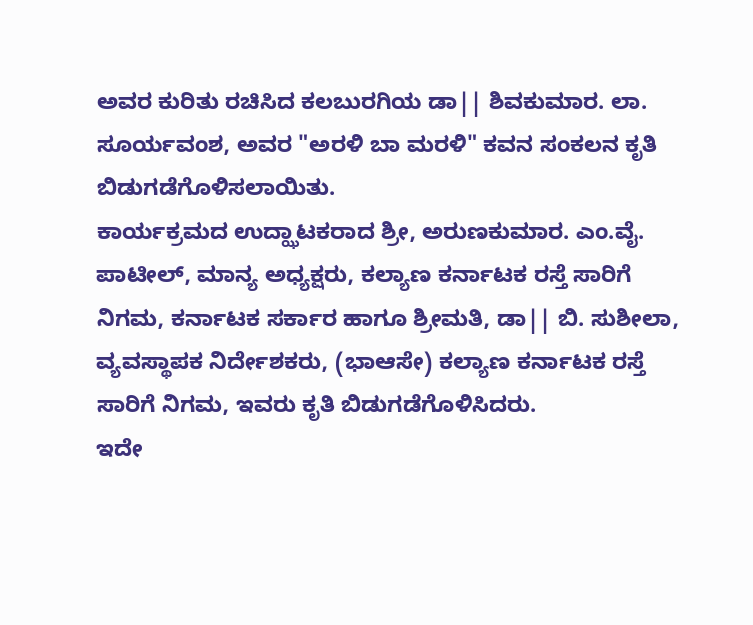ಅವರ ಕುರಿತು ರಚಿಸಿದ ಕಲಬುರಗಿಯ ಡಾ|| ಶಿವಕುಮಾರ. ಲಾ. ಸೂರ್ಯವಂಶ, ಅವರ "ಅರಳಿ ಬಾ ಮರಳಿ" ಕವನ ಸಂಕಲನ ಕೃತಿ ಬಿಡುಗಡೆಗೊಳಿಸಲಾಯಿತು.
ಕಾರ್ಯಕ್ರಮದ ಉದ್ಝಾಟಕರಾದ ಶ್ರೀ, ಅರುಣಕುಮಾರ. ಎಂ.ವೈ. ಪಾಟೀಲ್, ಮಾನ್ಯ ಅಧ್ಯಕ್ಷರು, ಕಲ್ಯಾಣ ಕರ್ನಾಟಕ ರಸ್ತೆ ಸಾರಿಗೆ ನಿಗಮ, ಕರ್ನಾಟಕ ಸರ್ಕಾರ ಹಾಗೂ ಶ್ರೀಮತಿ, ಡಾ|| ಬಿ. ಸುಶೀಲಾ, ವ್ಯವಸ್ಥಾಪಕ ನಿರ್ದೇಶಕರು, (ಭಾಆಸೇ) ಕಲ್ಯಾಣ ಕರ್ನಾಟಕ ರಸ್ತೆ ಸಾರಿಗೆ ನಿಗಮ, ಇವರು ಕೃತಿ ಬಿಡುಗಡೆಗೊಳಿಸಿದರು.
ಇದೇ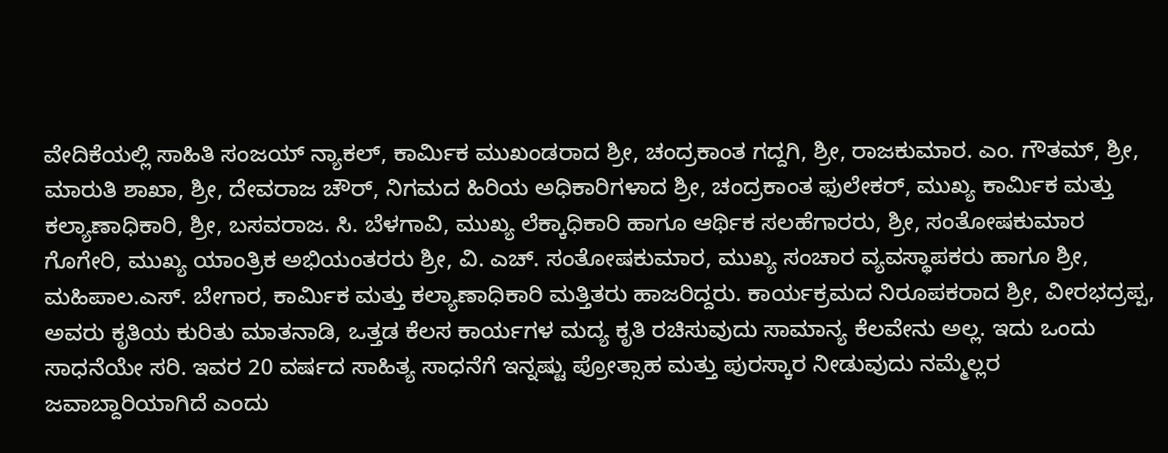ವೇದಿಕೆಯಲ್ಲಿ ಸಾಹಿತಿ ಸಂಜಯ್ ನ್ಯಾಕಲ್, ಕಾರ್ಮಿಕ ಮುಖಂಡರಾದ ಶ್ರೀ, ಚಂದ್ರಕಾಂತ ಗದ್ದಗಿ, ಶ್ರೀ, ರಾಜಕುಮಾರ. ಎಂ. ಗೌತಮ್, ಶ್ರೀ, ಮಾರುತಿ ಶಾಖಾ, ಶ್ರೀ, ದೇವರಾಜ ಚೌರ್, ನಿಗಮದ ಹಿರಿಯ ಅಧಿಕಾರಿಗಳಾದ ಶ್ರೀ, ಚಂದ್ರಕಾಂತ ಫುಲೇಕರ್, ಮುಖ್ಯ ಕಾರ್ಮಿಕ ಮತ್ತು ಕಲ್ಯಾಣಾಧಿಕಾರಿ, ಶ್ರೀ, ಬಸವರಾಜ. ಸಿ. ಬೆಳಗಾವಿ, ಮುಖ್ಯ ಲೆಕ್ಕಾಧಿಕಾರಿ ಹಾಗೂ ಆರ್ಥಿಕ ಸಲಹೆಗಾರರು, ಶ್ರೀ, ಸಂತೋಷಕುಮಾರ ಗೊಗೇರಿ, ಮುಖ್ಯ ಯಾಂತ್ರಿಕ ಅಭಿಯಂತರರು ಶ್ರೀ, ವಿ. ಎಚ್. ಸಂತೋಷಕುಮಾರ, ಮುಖ್ಯ ಸಂಚಾರ ವ್ಯವಸ್ಥಾಪಕರು ಹಾಗೂ ಶ್ರೀ, ಮಹಿಪಾಲ.ಎಸ್. ಬೇಗಾರ, ಕಾರ್ಮಿಕ ಮತ್ತು ಕಲ್ಯಾಣಾಧಿಕಾರಿ ಮತ್ತಿತರು ಹಾಜರಿದ್ದರು. ಕಾರ್ಯಕ್ರಮದ ನಿರೂಪಕರಾದ ಶ್ರೀ, ವೀರಭದ್ರಪ್ಪ, ಅವರು ಕೃತಿಯ ಕುರಿತು ಮಾತನಾಡಿ, ಒತ್ತಡ ಕೆಲಸ ಕಾರ್ಯಗಳ ಮದ್ಯ ಕೃತಿ ರಚಿಸುವುದು ಸಾಮಾನ್ಯ ಕೆಲವೇನು ಅಲ್ಲ. ಇದು ಒಂದು ಸಾಧನೆಯೇ ಸರಿ. ಇವರ 20 ವರ್ಷದ ಸಾಹಿತ್ಯ ಸಾಧನೆಗೆ ಇನ್ನಷ್ಟು ಪ್ರೋತ್ಸಾಹ ಮತ್ತು ಪುರಸ್ಕಾರ ನೀಡುವುದು ನಮ್ಮೆಲ್ಲರ ಜವಾಬ್ದಾರಿಯಾಗಿದೆ ಎಂದು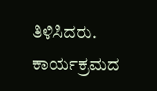ತಿಳಿಸಿದರು.
ಕಾರ್ಯಕ್ರಮದ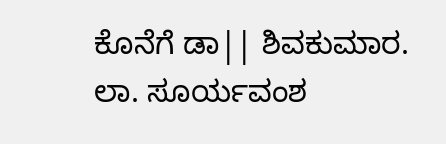ಕೊನೆಗೆ ಡಾ|| ಶಿವಕುಮಾರ. ಲಾ. ಸೂರ್ಯವಂಶ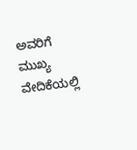ಅವರಿಗೆ ಮುಖ್ಯ ವೇದಿಕೆಯಲ್ಲಿ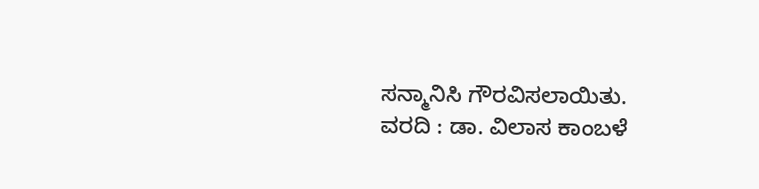ಸನ್ಮಾನಿಸಿ ಗೌರವಿಸಲಾಯಿತು.
ವರದಿ : ಡಾ. ವಿಲಾಸ ಕಾಂಬಳೆ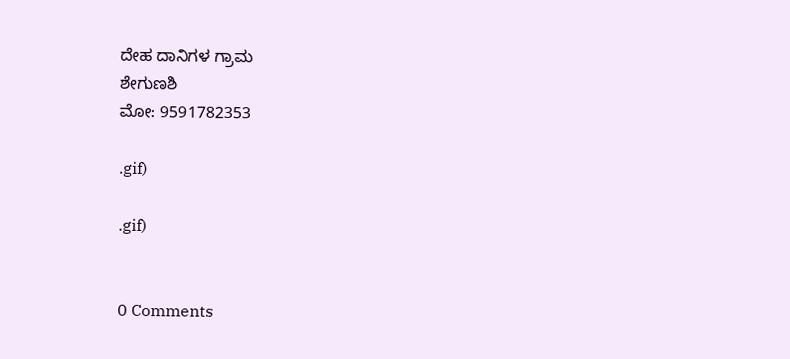ದೇಹ ದಾನಿಗಳ ಗ್ರಾಮ
ಶೇಗುಣಶಿ
ಮೋ: 9591782353

.gif)

.gif)


0 Comments